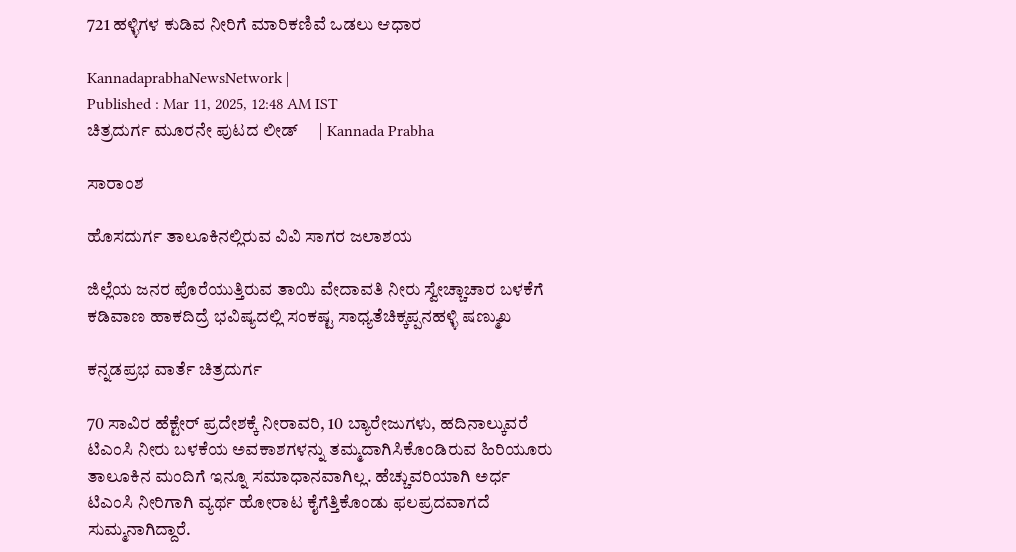721 ಹಳ್ಳಿಗಳ ಕುಡಿವ ನೀರಿಗೆ ಮಾರಿಕಣಿವೆ ಒಡಲು ಆಧಾರ

KannadaprabhaNewsNetwork |
Published : Mar 11, 2025, 12:48 AM IST
ಚಿತ್ರದುರ್ಗ ಮೂರನೇ ಪುಟದ ಲೀಡ್     | Kannada Prabha

ಸಾರಾಂಶ

ಹೊಸದುರ್ಗ ತಾಲೂಕಿನಲ್ಲಿರುವ ವಿವಿ ಸಾಗರ ಜಲಾಶಯ

ಜಿಲ್ಲೆಯ ಜನರ ಪೊರೆಯುತ್ತಿರುವ ತಾಯಿ ವೇದಾವತಿ ನೀರು ಸ್ವೇಚ್ಚಾಚಾರ ಬಳಕೆಗೆ ಕಡಿವಾಣ ಹಾಕದಿದ್ರೆ ಭವಿಷ್ಯದಲ್ಲಿ ಸಂಕಷ್ಟ ಸಾಧ್ಯತೆಚಿಕ್ಕಪ್ಪನಹಳ್ಳಿ ಷಣ್ಮುಖ

ಕನ್ನಡಪ್ರಭ ವಾರ್ತೆ ಚಿತ್ರದುರ್ಗ

70 ಸಾವಿರ ಹೆಕ್ಟೇರ್‌ ಪ್ರದೇಶಕ್ಕೆ ನೀರಾವರಿ, 10 ಬ್ಯಾರೇಜುಗಳು, ಹದಿನಾಲ್ಕುವರೆ ಟಿಎಂಸಿ ನೀರು ಬಳಕೆಯ ಅವಕಾಶಗಳನ್ನು ತಮ್ಮದಾಗಿಸಿಕೊಂಡಿರುವ ಹಿರಿಯೂರು ತಾಲೂಕಿನ ಮಂದಿಗೆ ಇನ್ನೂ ಸಮಾಧಾನವಾಗಿಲ್ಲ. ಹೆಚ್ಚುವರಿಯಾಗಿ ಅರ್ಧ ಟಿಎಂಸಿ ನೀರಿಗಾಗಿ ವ್ಯರ್ಥ ಹೋರಾಟ ಕೈಗೆತ್ತಿಕೊಂಡು ಫಲಪ್ರದವಾಗದೆ ಸುಮ್ಮನಾಗಿದ್ದಾರೆ.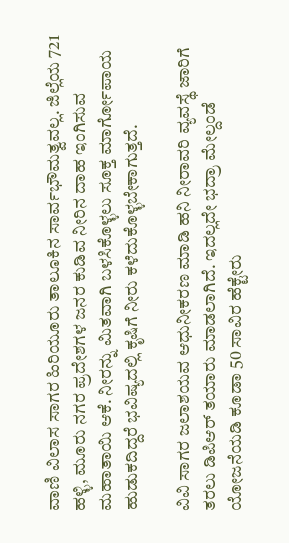ವಾಣಿ ವಿಲಾಸ ಸಾಗರ ಹಿರಿಯೂರು ತಾಲೂಕಿನ ಸಾರ್ವಭೌಮತ್ವವಲ್ಲ. ಜಿಲ್ಲೆಯ 721 ಹಳ್ಳಿ, ಮೂರು ನಗರ ಪ್ರದೇಶಗಳ ಜನರ ಕುಡಿವ ನೀರಿನ ದಾಹ ಇಂಗಿಸುವ ಮಹಾತಾಯಿ ಆಕೆ. ನೀರನ್ನು ಮಿತವಾಗಿ ಬಳಸಿಕೊಳ್ಳಲು ಸೂಕ್ತ ಮಾರ್ಗೋಪಾಯ ಹುಡುಕದಿದ್ದರೆ ಭವಿಷ್ಯದಲ್ಲಿ ಕೃಷಿಗೆ ನೀರು ಕಳೆದುಕೊಳ್ಳಬೇಕಾಗುತ್ತದೆ.

ವಿವಿ ಸಾಗರ ಜಲಾಶಯವ ಆಧುನೀಕರಣ ಮಾಡಿ ಹನಿ ನೀರಾವರಿ ವ್ಯವಸ್ಥೆ ಜಾರಿಗೆ ತರಲು ಡಿಪಿಆರ್ ತಯಾರು ಮಾಡಲಾಗಿದೆ. ಇದಲ್ಲದೇ ಭದ್ರಾ ಮೇಲ್ದಂಡೆ ಯೋಜನೆಯಡಿ ಕೂಡಾ 50 ಸಾವಿರ ಹೆಕ್ಟೇರು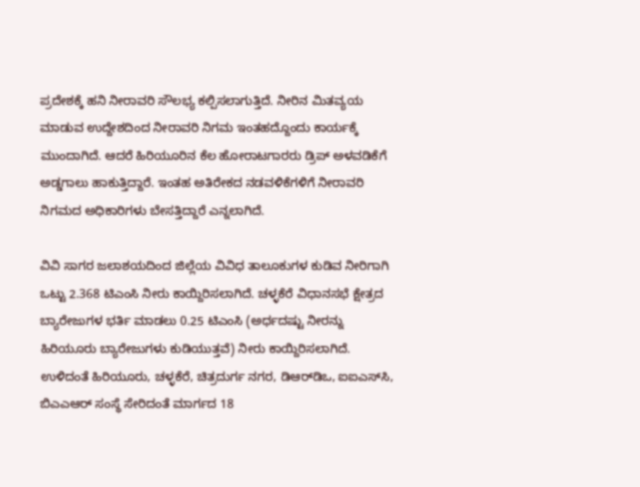ಪ್ರದೇಶಕ್ಕೆ ಹನಿ ನೀರಾವರಿ ಸೌಲಭ್ಯ ಕಲ್ಪಿಸಲಾಗುತ್ತಿದೆ. ನೀರಿನ ಮಿತವ್ಯಯ ಮಾಡುವ ಉದ್ದೇಶದಿಂದ ನೀರಾವರಿ ನಿಗಮ ಇಂತಹದ್ದೊಂದು ಕಾರ್ಯಕ್ಕೆ ಮುಂದಾಗಿದೆ. ಆದರೆ ಹಿರಿಯೂರಿನ ಕೆಲ ಹೋರಾಟಗಾರರು ಡ್ರಿಪ್ ಅಳವಡಿಕೆಗೆ ಅಡ್ಡಗಾಲು ಹಾಕುತ್ತಿದ್ದಾರೆ. ಇಂತಹ ಅತಿರೇಕದ ನಡವಳಿಕೆಗಳಿಗೆ ನೀರಾವರಿ ನಿಗಮದ ಅಧಿಕಾರಿಗಳು ಬೇಸತ್ತಿದ್ದಾರೆ ಎನ್ನಲಾಗಿದೆ.

ವಿವಿ ಸಾಗರ ಜಲಾಶಯದಿಂದ ಜಿಲ್ಲೆಯ ವಿವಿಧ ತಾಲೂಕುಗಳ ಕುಡಿವ ನೀರಿಗಾಗಿ ಒಟ್ಟು 2.368 ಟಿಎಂಸಿ ನೀರು ಕಾಯ್ದಿರಿಸಲಾಗಿದೆ. ಚಳ್ಳಕೆರೆ ವಿಧಾನಸಭೆ ಕ್ಷೇತ್ರದ ಬ್ಯಾರೇಜುಗಳ ಭರ್ತಿ ಮಾಡಲು 0.25 ಟಿಎಂಸಿ (ಅರ್ಧದಷ್ಟು ನೀರನ್ನು ಹಿರಿಯೂರು ಬ್ಯಾರೇಜುಗಳು ಕುಡಿಯುತ್ತವೆ) ನೀರು ಕಾಯ್ದಿರಿಸಲಾಗಿದೆ. ಉಳಿದಂತೆ ಹಿರಿಯೂರು, ಚಳ್ಳಕೆರೆ, ಚಿತ್ರದುರ್ಗ ನಗರ, ಡಿಆರ್‌ಡಿಒ, ಐಐಎಸ್‌ಸಿ, ಬಿಎಎಆರ್ ಸಂಸ್ಥೆ ಸೇರಿದಂತೆ ಮಾರ್ಗದ 18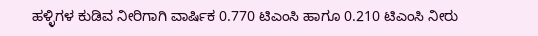ಹಳ್ಳಿಗಳ ಕುಡಿವ ನೀರಿಗಾಗಿ ವಾರ್ಷಿಕ 0.770 ಟಿಎಂಸಿ ಹಾಗೂ 0.210 ಟಿಎಂಸಿ ನೀರು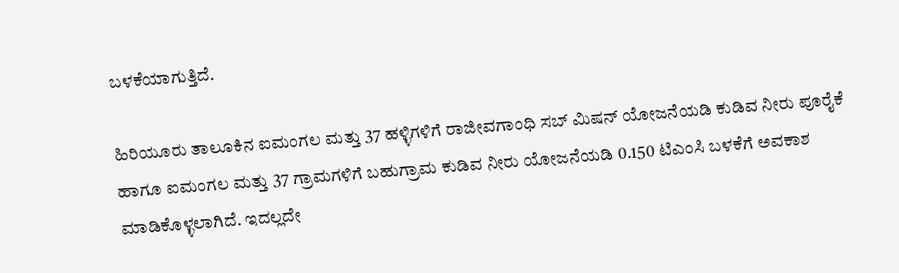ಬಳಕೆಯಾಗುತ್ತಿದೆ.

ಹಿರಿಯೂರು ತಾಲೂಕಿನ ಐಮಂಗಲ ಮತ್ತು 37 ಹಳ್ಳಿಗಳಿಗೆ ರಾಜೀವಗಾಂಧಿ ಸಬ್ ಮಿಷನ್ ಯೋಜನೆಯಡಿ ಕುಡಿವ ನೀರು ಪೂರೈಕೆ ಹಾಗೂ ಐಮಂಗಲ ಮತ್ತು 37 ಗ್ರಾಮಗಳಿಗೆ ಬಹುಗ್ರಾಮ ಕುಡಿವ ನೀರು ಯೋಜನೆಯಡಿ 0.150 ಟಿಎಂಸಿ ಬಳಕೆಗೆ ಅವಕಾಶ ಮಾಡಿಕೊಳ್ಳಲಾಗಿದೆ. ಇದಲ್ಲದೇ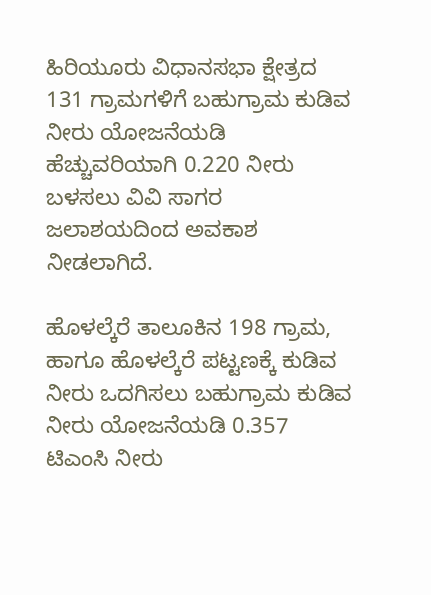ಹಿರಿಯೂರು ವಿಧಾನಸಭಾ ಕ್ಷೇತ್ರದ 131 ಗ್ರಾಮಗಳಿಗೆ ಬಹುಗ್ರಾಮ ಕುಡಿವ ನೀರು ಯೋಜನೆಯಡಿ ಹೆಚ್ಚುವರಿಯಾಗಿ 0.220 ನೀರು ಬಳಸಲು ವಿವಿ ಸಾಗರ ಜಲಾಶಯದಿಂದ ಅವಕಾಶ ನೀಡಲಾಗಿದೆ.

ಹೊಳಲ್ಕೆರೆ ತಾಲೂಕಿನ 198 ಗ್ರಾಮ, ಹಾಗೂ ಹೊಳಲ್ಕೆರೆ ಪಟ್ಟಣಕ್ಕೆ ಕುಡಿವ ನೀರು ಒದಗಿಸಲು ಬಹುಗ್ರಾಮ ಕುಡಿವ ನೀರು ಯೋಜನೆಯಡಿ 0.357 ಟಿಎಂಸಿ ನೀರು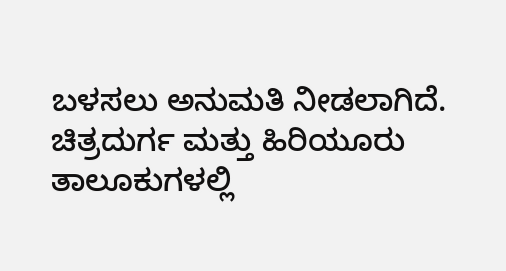ಬಳಸಲು ಅನುಮತಿ ನೀಡಲಾಗಿದೆ. ಚಿತ್ರದುರ್ಗ ಮತ್ತು ಹಿರಿಯೂರು ತಾಲೂಕುಗಳಲ್ಲಿ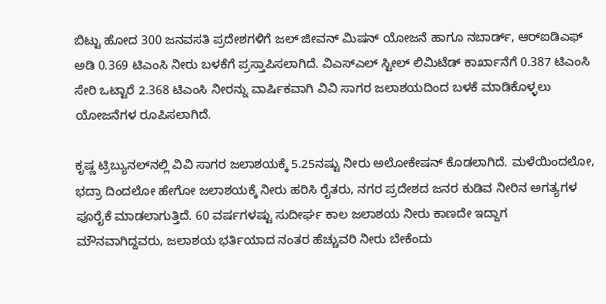ಬಿಟ್ಟು ಹೋದ 300 ಜನವಸತಿ ಪ್ರದೇಶಗಳಿಗೆ ಜಲ್ ಜೀವನ್ ಮಿಷನ್ ಯೋಜನೆ ಹಾಗೂ ನಬಾರ್ಡ್, ಆರ್‌ಐಡಿಎಫ್ ಅಡಿ 0.369 ಟಿಎಂಸಿ ನೀರು ಬಳಕೆಗೆ ಪ್ರಸ್ತಾಪಿಸಲಾಗಿದೆ. ವಿಎಸ್‌ಎಲ್ ಸ್ಟೀಲ್ ಲಿಮಿಟೆಡ್ ಕಾರ್ಖಾನೆಗೆ 0.387 ಟಿಎಂಸಿ ಸೇರಿ ಒಟ್ಟಾರೆ 2.368 ಟಿಎಂಸಿ ನೀರನ್ನು ವಾರ್ಷಿಕವಾಗಿ ವಿವಿ ಸಾಗರ ಜಲಾಶಯದಿಂದ ಬಳಕೆ ಮಾಡಿಕೊಳ್ಳಲು ಯೋಜನೆಗಳ ರೂಪಿಸಲಾಗಿದೆ.

ಕೃಷ್ಣ ಟ್ರಿಬ್ಯುನಲ್‌ನಲ್ಲಿ ವಿವಿ ಸಾಗರ ಜಲಾಶಯಕ್ಕೆ 5.25ನಷ್ಟು ನೀರು ಅಲೋಕೇಷನ್ ಕೊಡಲಾಗಿದೆ. ಮಳೆಯಿಂದಲೋ, ಭದ್ರಾ ದಿಂದಲೋ ಹೇಗೋ ಜಲಾಶಯಕ್ಕೆ ನೀರು ಹರಿಸಿ ರೈತರು, ನಗರ ಪ್ರದೇಶದ ಜನರ ಕುಡಿವ ನೀರಿನ ಅಗತ್ಯಗಳ ಪೂರೈಕೆ ಮಾಡಲಾಗುತ್ತಿದೆ. 60 ವರ್ಷಗಳಷ್ಟು ಸುದೀರ್ಘ ಕಾಲ ಜಲಾಶಯ ನೀರು ಕಾಣದೇ ಇದ್ದಾಗ ಮೌನವಾಗಿದ್ದವರು, ಜಲಾಶಯ ಭರ್ತಿಯಾದ ನಂತರ ಹೆಚ್ಚುವರಿ ನೀರು ಬೇಕೆಂದು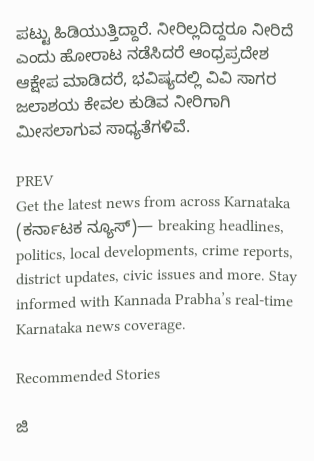ಪಟ್ಟು ಹಿಡಿಯುತ್ತಿದ್ದಾರೆ. ನೀರಿಲ್ಲದಿದ್ದರೂ ನೀರಿದೆ ಎಂದು ಹೋರಾಟ ನಡೆಸಿದರೆ ಆಂಧ್ರಪ್ರದೇಶ ಆಕ್ಷೇಪ ಮಾಡಿದರೆ, ಭವಿಷ್ಯದಲ್ಲಿ ವಿವಿ ಸಾಗರ ಜಲಾಶಯ ಕೇವಲ ಕುಡಿವ ನೀರಿಗಾಗಿ ಮೀಸಲಾಗುವ ಸಾಧ್ಯತೆಗಳಿವೆ.

PREV
Get the latest news from across Karnataka (ಕರ್ನಾಟಕ ನ್ಯೂಸ್)— breaking headlines, politics, local developments, crime reports, district updates, civic issues and more. Stay informed with Kannada Prabha’s real‑time Karnataka news coverage.

Recommended Stories

ಜಿ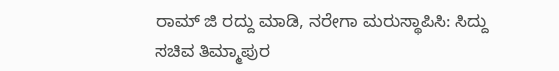ರಾಮ್‌ ಜಿ ರದ್ದು ಮಾಡಿ, ನರೇಗಾ ಮರುಸ್ಥಾಪಿಸಿ: ಸಿದ್ದು
ಸಚಿವ ತಿಮ್ಮಾಪುರ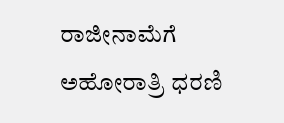ರಾಜೀನಾಮೆಗೆ ಅಹೋರಾತ್ರಿ ಧರಣಿ